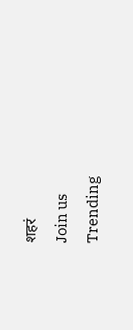शहरं
Join us
Trending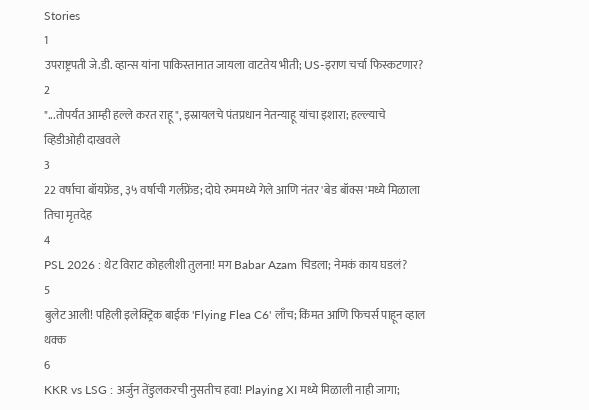Stories
1
उपराष्ट्रपती जे.डी. व्हान्स यांना पाकिस्तानात जायला वाटतेय भीती; US-इराण चर्चा फिस्कटणार?
2
"...तोपर्यंत आम्ही हल्ले करत राहू", इस्रायलचे पंतप्रधान नेतन्याहू यांचा इशारा; हल्ल्याचे व्हिडीओही दाखवले
3
22 वर्षाचा बॉयफ्रेंड, ३५ वर्षाची गर्लफ्रेंड; दोघे रुममध्ये गेले आणि नंतर 'बेड बॉक्स'मध्ये मिळाला तिचा मृतदेह
4
PSL 2026 : थेट विराट कोहलीशी तुलना! मग Babar Azam चिडला; नेमकं काय घडलं?
5
बुलेट आली! पहिली इलेक्ट्रिक बाईक 'Flying Flea C6' लाँच; किंमत आणि फिचर्स पाहून व्हाल थक्क
6
KKR vs LSG : अर्जुन तेंडुलकरची नुसतीच हवा! Playing XI मध्ये मिळाली नाही जागा;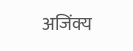अजिंक्य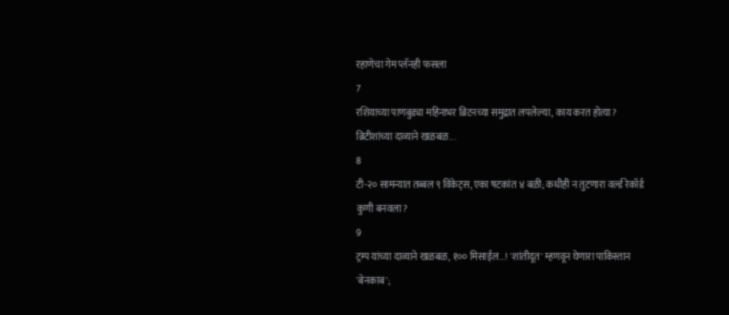रहाणेचा गेम प्लॅनही फसला
7
रशियाच्या पाणबुड्या महिनाभर ब्रिटनच्या समुद्रात लपलेल्या, काय करत होत्या? ब्रिटीशांच्या दाव्याने खळबळ...
8
टी-२० सामन्यात तब्बल ९ विकेट्स, एका षटकांत ४ बळी; कधीही न तुटणारा वर्ल्ड रेकॉर्ड कुणी बनवला?
9
ट्रम्प यांच्या दाव्याने खळबळ, १०० मिसाईल...! 'शांतीदूत' म्हणवून घेणारा पाकिस्तान 'बेनकाब';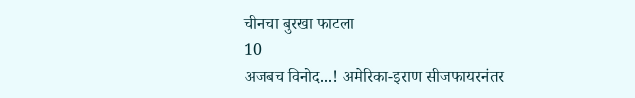चीनचा बुरखा फाटला
10
अजबच विनोद...! अमेरिका-इराण सीजफायरनंतर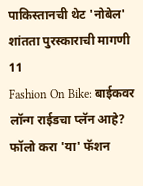पाकिस्तानची थेट 'नोबेल' शांतता पुरस्काराची मागणी
11
Fashion On Bike: बाईकवर लॉन्ग राईडचा प्लॅन आहे? फॉलो करा 'या' फॅशन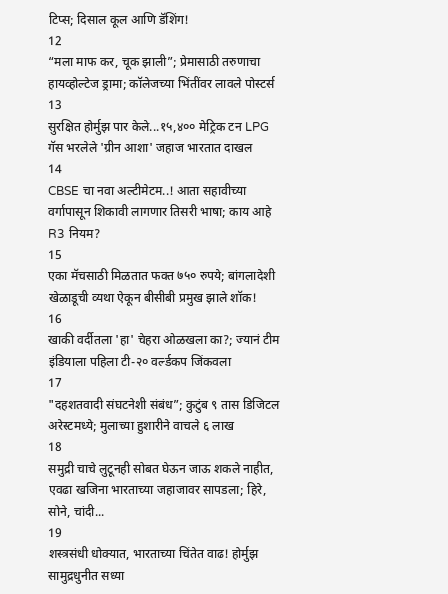टिप्स; दिसाल कूल आणि डॅशिंग!
12
“मला माफ कर, चूक झाली”; प्रेमासाठी तरुणाचा हायव्होल्टेज ड्रामा; कॉलेजच्या भिंतींवर लावले पोस्टर्स
13
सुरक्षित होर्मुझ पार केले...१५,४०० मेट्रिक टन LPG गॅस भरलेले 'ग्रीन आशा' जहाज भारतात दाखल
14
CBSE चा नवा अल्टीमेटम..! आता सहावीच्या वर्गापासून शिकावी लागणार तिसरी भाषा; काय आहे R3 नियम?
15
एका मॅचसाठी मिळतात फक्त ७५० रुपये; बांगलादेशी खेळाडूची व्यथा ऐकून बीसीबी प्रमुख झाले शॉक!
16
खाकी वर्दीतला 'हा' चेहरा ओळखला का?; ज्यानं टीम इंडियाला पहिला टी-२० वर्ल्डकप जिंकवला
17
"दहशतवादी संघटनेशी संबंध”; कुटुंब ९ तास डिजिटल अरेस्टमध्ये; मुलाच्या हुशारीने वाचले ६ लाख
18
समुद्री चाचे लुटूनही सोबत घेऊन जाऊ शकले नाहीत, एवढा खजिना भारताच्या जहाजावर सापडला; हिरे, सोने, चांदी...
19
शस्त्रसंधी धोक्यात, भारताच्या चिंतेत वाढ! होर्मुझ सामुद्रधुनीत सध्या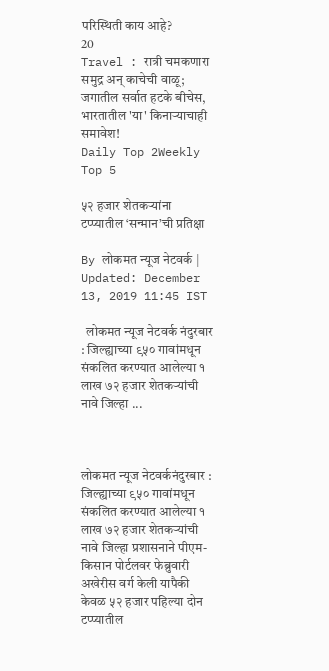परिस्थिती काय आहे?
20
Travel : रात्री चमकणारा समुद्र अन् काचेची वाळू; जगातील सर्वात हटके बीचेस, भारतातील 'या' किनाऱ्याचाही समावेश!
Daily Top 2Weekly Top 5

५२ हजार शेतकऱ्यांना टप्प्यातील ‘सन्मान’ची प्रतिक्षा

By लोकमत न्यूज नेटवर्क | Updated: December 13, 2019 11:45 IST

  लोकमत न्यूज नेटवर्क नंदुरबार : जिल्ह्याच्या ९५० गावांमधून संकलित करण्यात आलेल्या १ लाख ७२ हजार शेतकऱ्यांची नावे जिल्हा ...



लोकमत न्यूज नेटवर्कनंदुरबार : जिल्ह्याच्या ९५० गावांमधून संकलित करण्यात आलेल्या १ लाख ७२ हजार शेतकऱ्यांची नावे जिल्हा प्रशासनाने पीएम-किसान पोर्टलवर फेब्रुवारी अखेरीस वर्ग केली यापैकी केवळ ५२ हजार पहिल्या दोन टप्प्यातील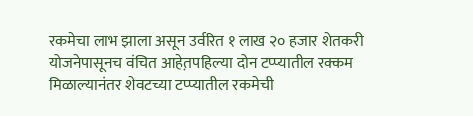रकमेचा लाभ झाला असून उर्वरित १ लाख २० हजार शेतकरी योजनेपासूनच वंचित आहेत़पहिल्या दोन टप्प्यातील रक्कम मिळाल्यानंतर शेवटच्या टप्प्यातील रकमेची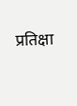प्रतिक्षा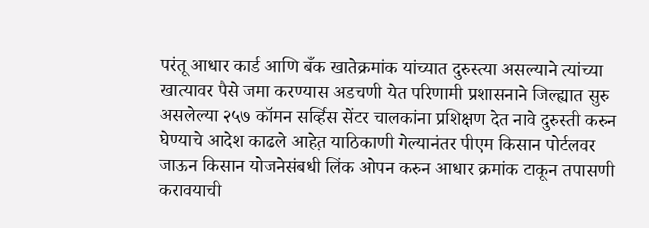परंतू आधार कार्ड आणि बँक खातेक्रमांक यांच्यात दुरुस्त्या असल्याने त्यांच्या खात्यावर पैसे जमा करण्यास अडचणी येत परिणामी प्रशासनाने जिल्ह्यात सुरु असलेल्या २५७ कॉमन सर्व्हिस सेंटर चालकांना प्रशिक्षण देत नावे दुरुस्ती करुन घेण्याचे आदेश काढले आहेत़ याठिकाणी गेल्यानंतर पीएम किसान पोर्टलवर जाऊन किसान योजनेसंबधी लिंक ओपन करुन आधार क्रमांक टाकून तपासणी करावयाची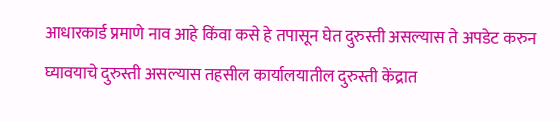आधारकार्ड प्रमाणे नाव आहे किंवा कसे हे तपासून घेत दुरुस्ती असल्यास ते अपडेट करुन घ्यावयाचे दुरुस्ती असल्यास तहसील कार्यालयातील दुरुस्ती केंद्रात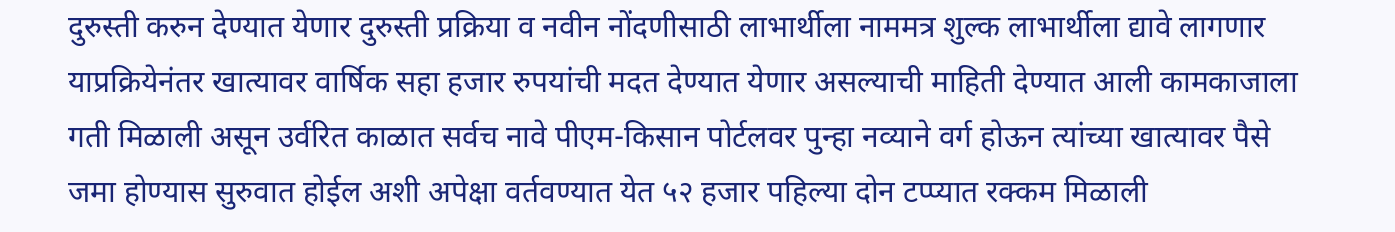दुरुस्ती करुन देण्यात येणार दुरुस्ती प्रक्रिया व नवीन नोंदणीसाठी लाभार्थीला नाममत्र शुल्क लाभार्थीला द्यावे लागणार याप्रक्रियेनंतर खात्यावर वार्षिक सहा हजार रुपयांची मदत देण्यात येणार असल्याची माहिती देण्यात आली कामकाजाला गती मिळाली असून उर्वरित काळात सर्वच नावे पीएम-किसान पोर्टलवर पुन्हा नव्याने वर्ग होऊन त्यांच्या खात्यावर पैसे जमा होण्यास सुरुवात होईल अशी अपेक्षा वर्तवण्यात येत ५२ हजार पहिल्या दोन टप्प्यात रक्कम मिळाली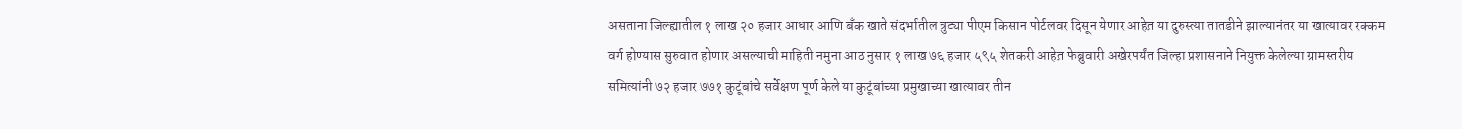असताना जिल्ह्यातील १ लाख २० हजार आधार आणि बँक खाते संदर्भातील त्रुट्या पीएम किसान पोर्टलवर दिसून येणार आहेत़ या दुरुस्त्या तातडीने झाल्यानंतर या खात्यावर रक्कम वर्ग होण्यास सुरुवात होणार असल्याची माहिती नमुना आठ नुसार १ लाख ७६ हजार ५९५ शेतकरी आहेत़ फेब्रुवारी अखेरपर्यंत जिल्हा प्रशासनाने नियुक्त केलेल्या ग्रामस्तरीय समित्यांनी ७२ हजार ७७१ कुटूंबांचे सर्वेक्षण पूर्ण केले या कुटूंबांच्या प्रमुखाच्या खात्यावर तीन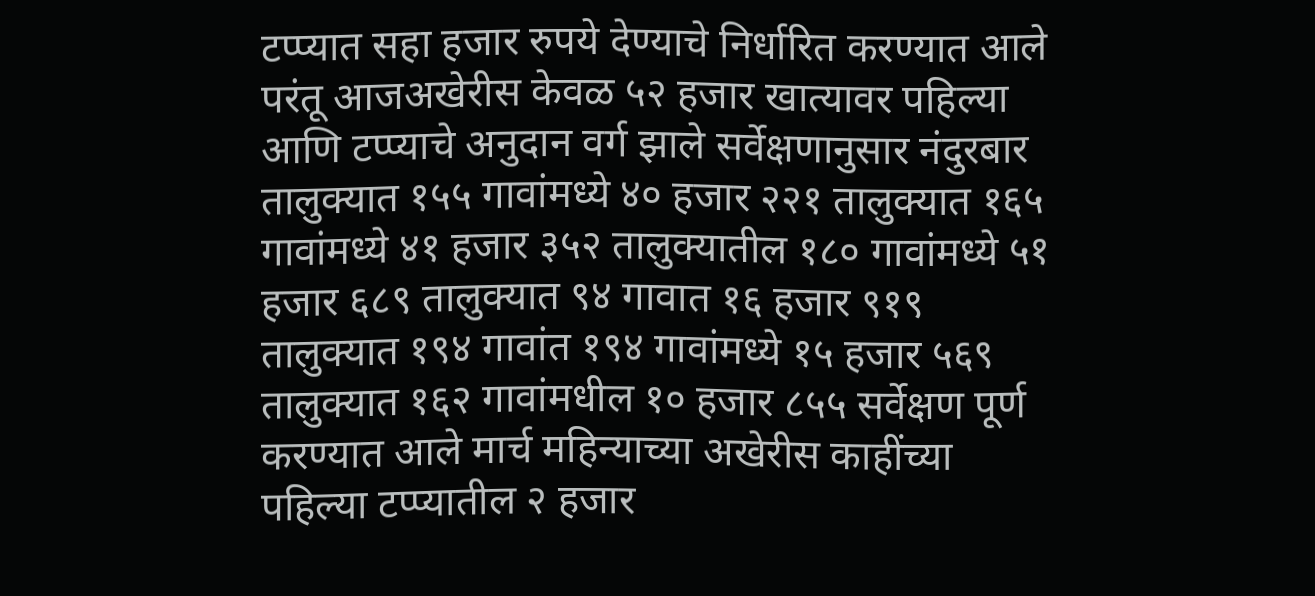टप्प्यात सहा हजार रुपये देण्याचे निर्धारित करण्यात आले परंतू आजअखेरीस केवळ ५२ हजार खात्यावर पहिल्या आणि टप्प्याचे अनुदान वर्ग झाले सर्वेक्षणानुसार नंदुरबार तालुक्यात १५५ गावांमध्ये ४० हजार २२१ तालुक्यात १६५ गावांमध्ये ४१ हजार ३५२ तालुक्यातील १८० गावांमध्ये ५१ हजार ६८९ तालुक्यात ९४ गावात १६ हजार ९१९ तालुक्यात १९४ गावांत १९४ गावांमध्ये १५ हजार ५६९ तालुक्यात १६२ गावांमधील १० हजार ८५५ सर्वेक्षण पूर्ण करण्यात आले मार्च महिन्याच्या अखेरीस काहींच्या पहिल्या टप्प्यातील २ हजार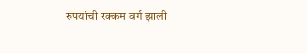रुपयांची रक्कम वर्ग झाली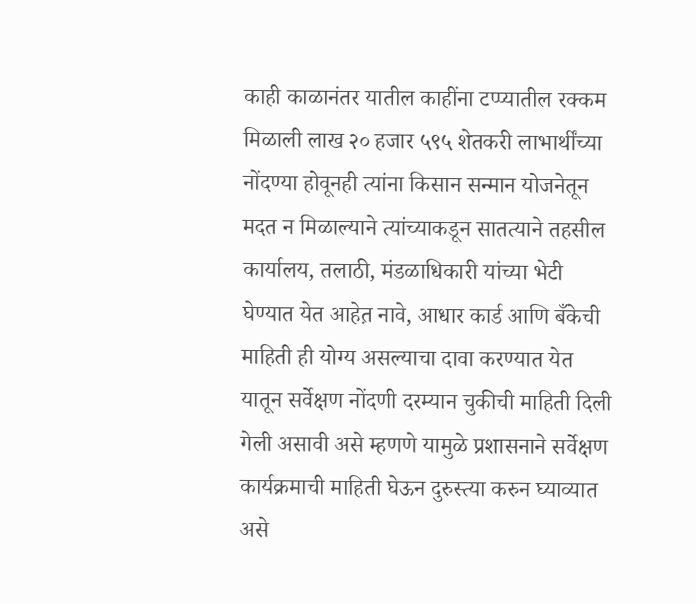काही काळानंतर यातील काहींना टप्प्यातील रक्कम मिळाली लाख २० हजार ५९५ शेतकरी लाभार्थींच्या नोंदण्या होवूनही त्यांना किसान सन्मान योजनेतून मदत न मिळाल्याने त्यांच्याकडून सातत्याने तहसील कार्यालय, तलाठी, मंडळाधिकारी यांच्या भेटी घेण्यात येत आहेत़ नावे, आधार कार्ड आणि बँकेची माहिती ही योग्य असल्याचा दावा करण्यात येत यातून सर्वेक्षण नोंदणी दरम्यान चुकीची माहिती दिली गेली असावी असे म्हणणे यामुळे प्रशासनाने सर्वेक्षण कार्यक्रमाची माहिती घेऊन दुरुस्त्या करुन घ्याव्यात असे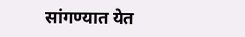सांगण्यात येत